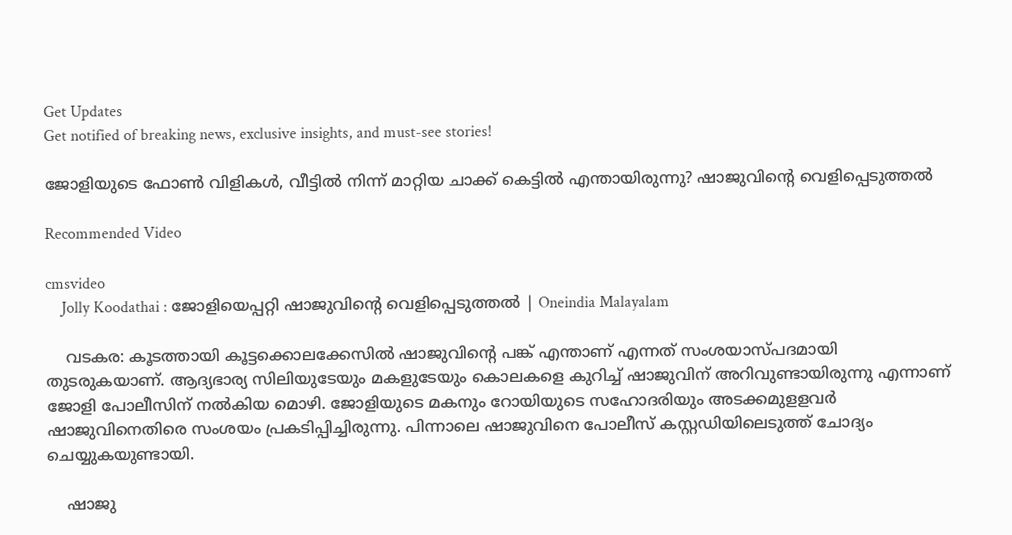Get Updates
Get notified of breaking news, exclusive insights, and must-see stories!

ജോളിയുടെ ഫോൺ വിളികൾ, വീട്ടിൽ നിന്ന് മാറ്റിയ ചാക്ക് കെട്ടിൽ എന്തായിരുന്നു? ഷാജുവിന്റെ വെളിപ്പെടുത്തൽ

Recommended Video

cmsvideo
    Jolly Koodathai : ജോളിയെപ്പറ്റി ഷാജുവിന്റെ വെളിപ്പെടുത്തല്‍ | Oneindia Malayalam

    വടകര: കൂടത്തായി കൂട്ടക്കൊലക്കേസില്‍ ഷാജുവിന്റെ പങ്ക് എന്താണ് എന്നത് സംശയാസ്പദമായി തുടരുകയാണ്. ആദ്യഭാര്യ സിലിയുടേയും മകളുടേയും കൊലകളെ കുറിച്ച് ഷാജുവിന് അറിവുണ്ടായിരുന്നു എന്നാണ് ജോളി പോലീസിന് നല്‍കിയ മൊഴി. ജോളിയുടെ മകനും റോയിയുടെ സഹോദരിയും അടക്കമുളളവര്‍ ഷാജുവിനെതിരെ സംശയം പ്രകടിപ്പിച്ചിരുന്നു. പിന്നാലെ ഷാജുവിനെ പോലീസ് കസ്റ്റഡിയിലെടുത്ത് ചോദ്യം ചെയ്യുകയുണ്ടായി.

    ഷാജു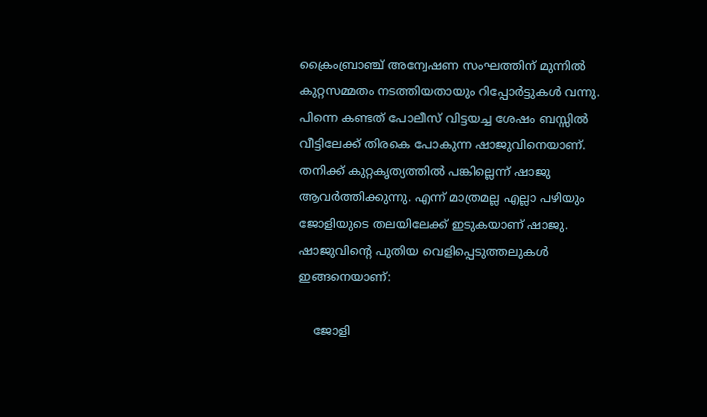ക്രൈംബ്രാഞ്ച് അന്വേഷണ സംഘത്തിന് മുന്നില്‍ കുറ്റസമ്മതം നടത്തിയതായും റിപ്പോര്‍ട്ടുകള്‍ വന്നു. പിന്നെ കണ്ടത് പോലീസ് വിട്ടയച്ച ശേഷം ബസ്സില്‍ വീട്ടിലേക്ക് തിരകെ പോകുന്ന ഷാജുവിനെയാണ്. തനിക്ക് കുറ്റകൃത്യത്തില്‍ പങ്കില്ലെന്ന് ഷാജു ആവര്‍ത്തിക്കുന്നു. എന്ന് മാത്രമല്ല എല്ലാ പഴിയും ജോളിയുടെ തലയിലേക്ക് ഇടുകയാണ് ഷാജു. ഷാജുവിന്റെ പുതിയ വെളിപ്പെടുത്തലുകള്‍ ഇങ്ങനെയാണ്:

    ജോളി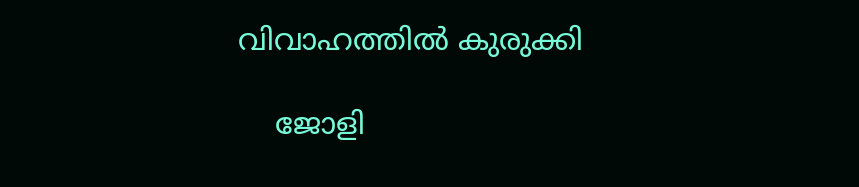വിവാഹത്തിൽ കുരുക്കി

    ജോളി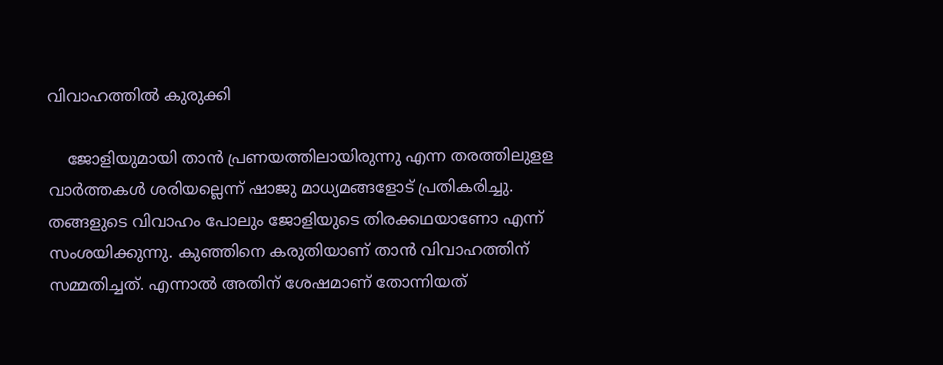വിവാഹത്തിൽ കുരുക്കി

    ജോളിയുമായി താന്‍ പ്രണയത്തിലായിരുന്നു എന്ന തരത്തിലുളള വാര്‍ത്തകള്‍ ശരിയല്ലെന്ന് ഷാജു മാധ്യമങ്ങളോട് പ്രതികരിച്ചു. തങ്ങളുടെ വിവാഹം പോലും ജോളിയുടെ തിരക്കഥയാണോ എന്ന് സംശയിക്കുന്നു. കുഞ്ഞിനെ കരുതിയാണ് താന്‍ വിവാഹത്തിന് സമ്മതിച്ചത്. എന്നാല്‍ അതിന് ശേഷമാണ് തോന്നിയത്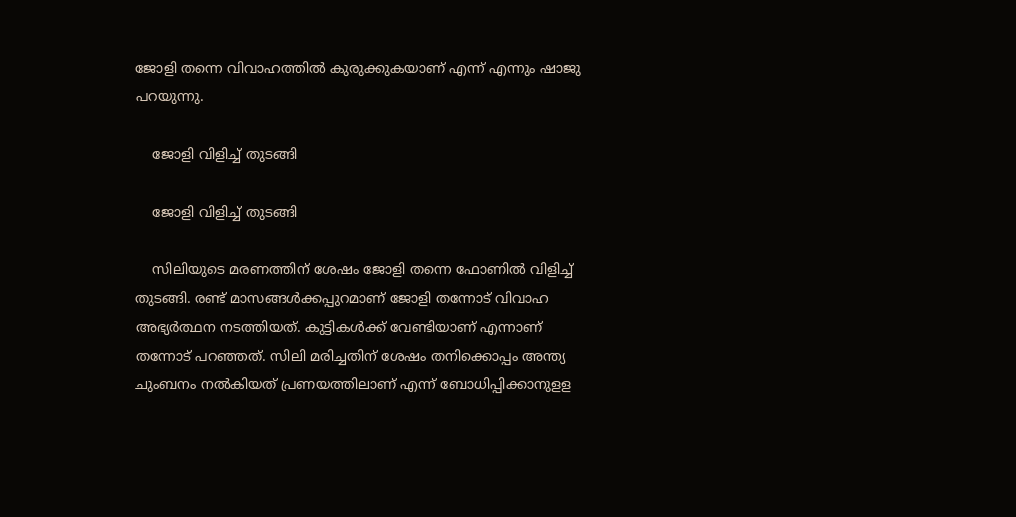ജോളി തന്നെ വിവാഹത്തില്‍ കുരുക്കുകയാണ് എന്ന് എന്നും ഷാജു പറയുന്നു.

    ജോളി വിളിച്ച് തുടങ്ങി

    ജോളി വിളിച്ച് തുടങ്ങി

    സിലിയുടെ മരണത്തിന് ശേഷം ജോളി തന്നെ ഫോണില്‍ വിളിച്ച് തുടങ്ങി. രണ്ട് മാസങ്ങള്‍ക്കപ്പുറമാണ് ജോളി തന്നോട് വിവാഹ അഭ്യര്‍ത്ഥന നടത്തിയത്. കുട്ടികള്‍ക്ക് വേണ്ടിയാണ് എന്നാണ് തന്നോട് പറഞ്ഞത്. സിലി മരിച്ചതിന് ശേഷം തനിക്കൊപ്പം അന്ത്യ ചുംബനം നല്‍കിയത് പ്രണയത്തിലാണ് എന്ന് ബോധിപ്പിക്കാനുളള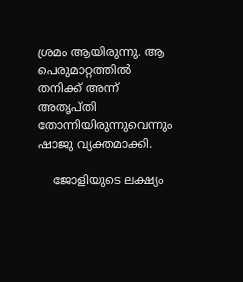ശ്രമം ആയിരുന്നു. ആ പെരുമാറ്റത്തില്‍ തനിക്ക് അന്ന് അതൃപ്തി തോന്നിയിരുന്നുവെന്നും ഷാജു വ്യക്തമാക്കി.

    ജോളിയുടെ ലക്ഷ്യം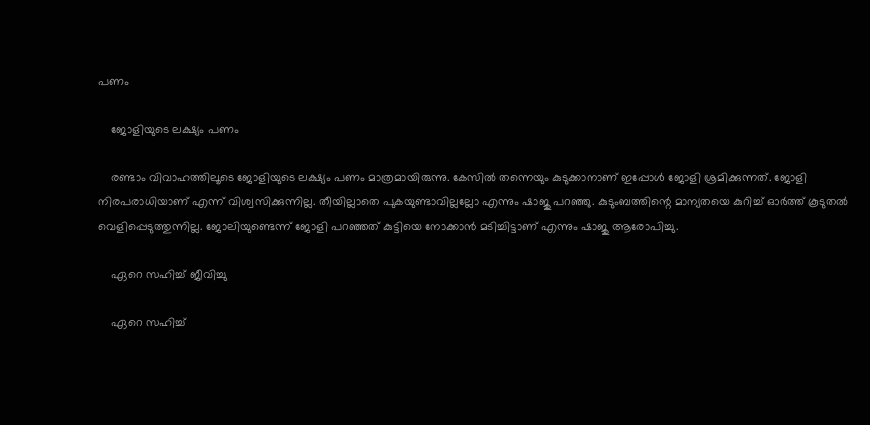പണം

    ജോളിയുടെ ലക്ഷ്യം പണം

    രണ്ടാം വിവാഹത്തിലൂടെ ജോളിയുടെ ലക്ഷ്യം പണം മാത്രമായിരുന്നു. കേസില്‍ തന്നെയും കുടുക്കാനാണ് ഇപ്പോള്‍ ജോളി ശ്രമിക്കുന്നത്. ജോളി നിരപരാധിയാണ് എന്ന് വിശ്വസിക്കുന്നില്ല. തീയില്ലാതെ പുകയുണ്ടാവില്ലല്ലോ എന്നും ഷാജു പറഞ്ഞു. കുടുംബത്തിന്റെ മാന്യതയെ കുറിച്ച് ഓര്‍ത്ത് കൂടുതല്‍ വെളിപ്പെടുത്തുന്നില്ല. ജോലിയുണ്ടെന്ന് ജോളി പറഞ്ഞത് കുട്ടിയെ നോക്കാന്‍ മടിച്ചിട്ടാണ് എന്നും ഷാജു ആരോപിച്ചു.

    ഏറെ സഹിച്ച് ജീവിച്ചു

    ഏറെ സഹിച്ച്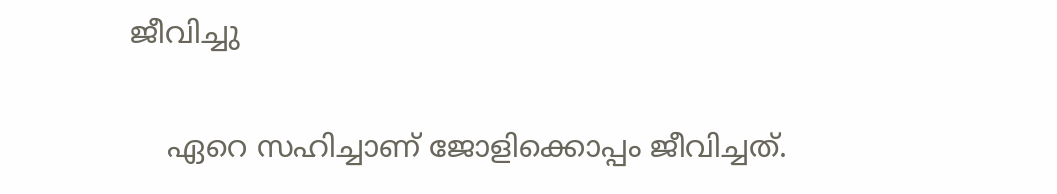ജീവിച്ചു

    ഏറെ സഹിച്ചാണ് ജോളിക്കൊപ്പം ജീവിച്ചത്.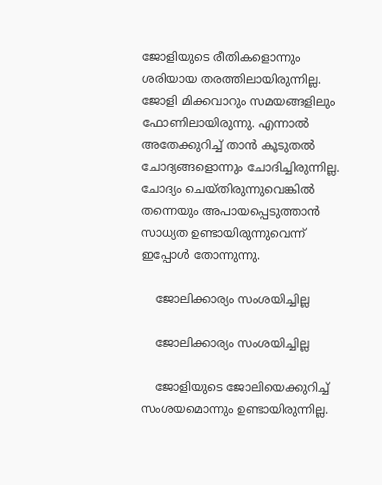ജോളിയുടെ രീതികളൊന്നും ശരിയായ തരത്തിലായിരുന്നില്ല. ജോളി മിക്കവാറും സമയങ്ങളിലും ഫോണിലായിരുന്നു. എന്നാല്‍ അതേക്കുറിച്ച് താന്‍ കൂടുതല്‍ ചോദ്യങ്ങളൊന്നും ചോദിച്ചിരുന്നില്ല. ചോദ്യം ചെയ്തിരുന്നുവെങ്കില്‍ തന്നെയും അപായപ്പെടുത്താന്‍ സാധ്യത ഉണ്ടായിരുന്നുവെന്ന് ഇപ്പോള്‍ തോന്നുന്നു.

    ജോലിക്കാര്യം സംശയിച്ചില്ല

    ജോലിക്കാര്യം സംശയിച്ചില്ല

    ജോളിയുടെ ജോലിയെക്കുറിച്ച് സംശയമൊന്നും ഉണ്ടായിരുന്നില്ല.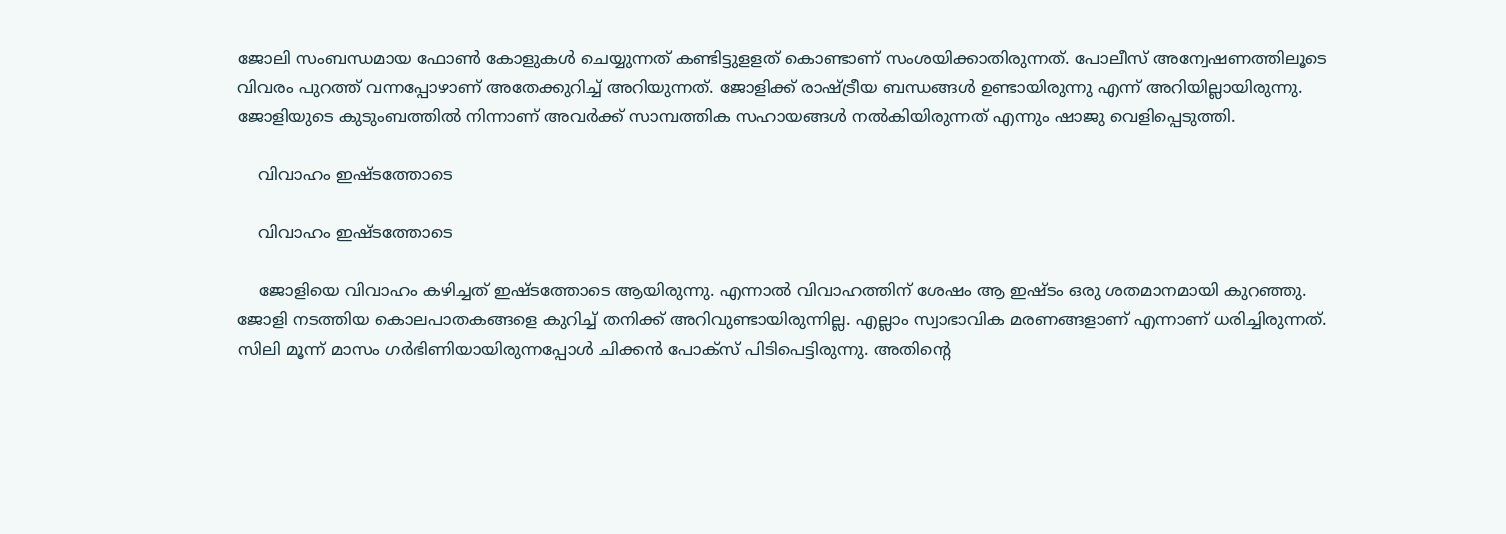ജോലി സംബന്ധമായ ഫോണ്‍ കോളുകള്‍ ചെയ്യുന്നത് കണ്ടിട്ടുളളത് കൊണ്ടാണ് സംശയിക്കാതിരുന്നത്. പോലീസ് അന്വേഷണത്തിലൂടെ വിവരം പുറത്ത് വന്നപ്പോഴാണ് അതേക്കുറിച്ച് അറിയുന്നത്. ജോളിക്ക് രാഷ്ട്രീയ ബന്ധങ്ങള്‍ ഉണ്ടായിരുന്നു എന്ന് അറിയില്ലായിരുന്നു. ജോളിയുടെ കുടുംബത്തില്‍ നിന്നാണ് അവര്‍ക്ക് സാമ്പത്തിക സഹായങ്ങള്‍ നല്‍കിയിരുന്നത് എന്നും ഷാജു വെളിപ്പെടുത്തി.

    വിവാഹം ഇഷ്ടത്തോടെ

    വിവാഹം ഇഷ്ടത്തോടെ

    ജോളിയെ വിവാഹം കഴിച്ചത് ഇഷ്ടത്തോടെ ആയിരുന്നു. എന്നാല്‍ വിവാഹത്തിന് ശേഷം ആ ഇഷ്ടം ഒരു ശതമാനമായി കുറഞ്ഞു. ജോളി നടത്തിയ കൊലപാതകങ്ങളെ കുറിച്ച് തനിക്ക് അറിവുണ്ടായിരുന്നില്ല. എല്ലാം സ്വാഭാവിക മരണങ്ങളാണ് എന്നാണ് ധരിച്ചിരുന്നത്. സിലി മൂന്ന് മാസം ഗര്‍ഭിണിയായിരുന്നപ്പോള്‍ ചിക്കന്‍ പോക്‌സ് പിടിപെട്ടിരുന്നു. അതിന്റെ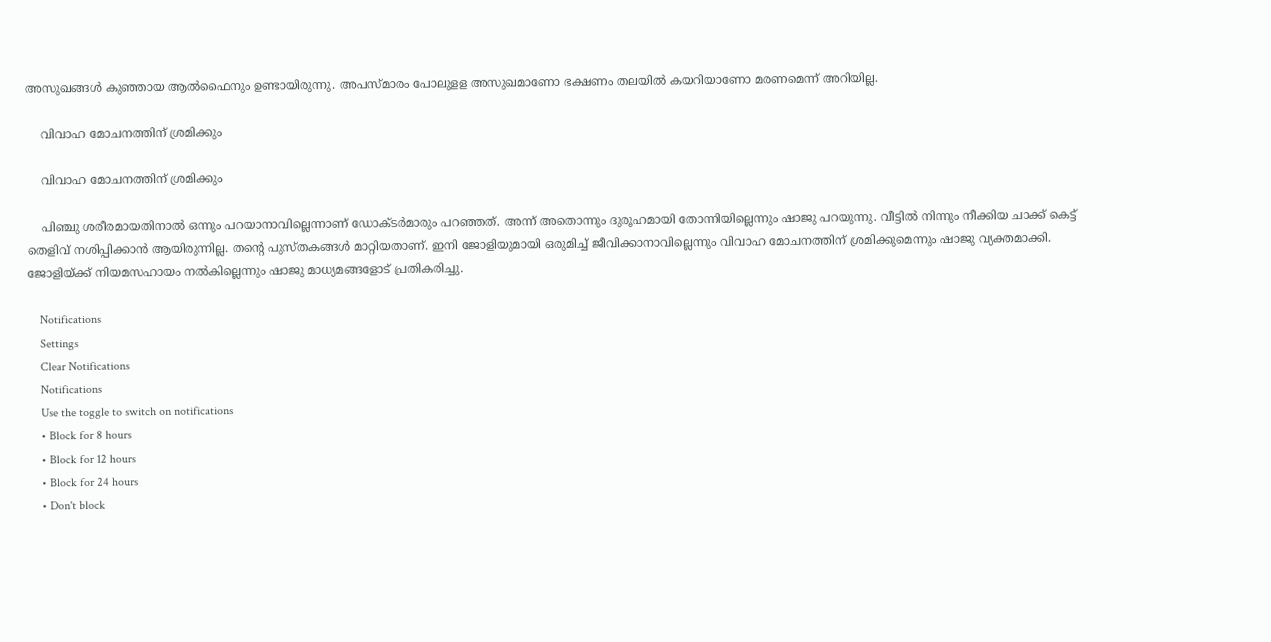അസുഖങ്ങള്‍ കുഞ്ഞായ ആല്‍ഫൈനും ഉണ്ടായിരുന്നു. അപസ്മാരം പോലുളള അസുഖമാണോ ഭക്ഷണം തലയില്‍ കയറിയാണോ മരണമെന്ന് അറിയില്ല.

    വിവാഹ മോചനത്തിന് ശ്രമിക്കും

    വിവാഹ മോചനത്തിന് ശ്രമിക്കും

    പിഞ്ചു ശരീരമായതിനാല്‍ ഒന്നും പറയാനാവില്ലെന്നാണ് ഡോക്ടര്‍മാരും പറഞ്ഞത്. അന്ന് അതൊന്നും ദുരൂഹമായി തോന്നിയില്ലെന്നും ഷാജു പറയുന്നു. വീട്ടില്‍ നിന്നും നീക്കിയ ചാക്ക് കെട്ട് തെളിവ് നശിപ്പിക്കാന്‍ ആയിരുന്നില്ല. തന്റെ പുസ്തകങ്ങള്‍ മാറ്റിയതാണ്. ഇനി ജോളിയുമായി ഒരുമിച്ച് ജീവിക്കാനാവില്ലെന്നും വിവാഹ മോചനത്തിന് ശ്രമിക്കുമെന്നും ഷാജു വ്യക്തമാക്കി. ജോളിയ്ക്ക് നിയമസഹായം നല്‍കില്ലെന്നും ഷാജു മാധ്യമങ്ങളോട് പ്രതികരിച്ചു.

    Notifications
    Settings
    Clear Notifications
    Notifications
    Use the toggle to switch on notifications
    • Block for 8 hours
    • Block for 12 hours
    • Block for 24 hours
    • Don't block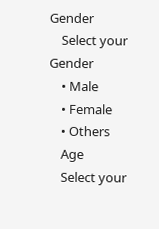Gender
    Select your Gender
    • Male
    • Female
    • Others
    Age
    Select your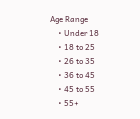Age Range
    • Under 18
    • 18 to 25
    • 26 to 35
    • 36 to 45
    • 45 to 55
    • 55+